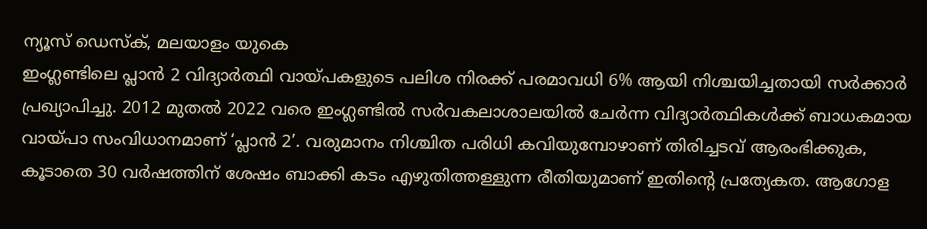ന്യൂസ് ഡെസ്ക്, മലയാളം യുകെ
ഇംഗ്ലണ്ടിലെ പ്ലാൻ 2 വിദ്യാർത്ഥി വായ്പകളുടെ പലിശ നിരക്ക് പരമാവധി 6% ആയി നിശ്ചയിച്ചതായി സർക്കാർ പ്രഖ്യാപിച്ചു. 2012 മുതൽ 2022 വരെ ഇംഗ്ലണ്ടിൽ സർവകലാശാലയിൽ ചേർന്ന വിദ്യാർത്ഥികൾക്ക് ബാധകമായ വായ്പാ സംവിധാനമാണ് ‘പ്ലാൻ 2’. വരുമാനം നിശ്ചിത പരിധി കവിയുമ്പോഴാണ് തിരിച്ചടവ് ആരംഭിക്കുക, കൂടാതെ 30 വർഷത്തിന് ശേഷം ബാക്കി കടം എഴുതിത്തള്ളുന്ന രീതിയുമാണ് ഇതിന്റെ പ്രത്യേകത. ആഗോള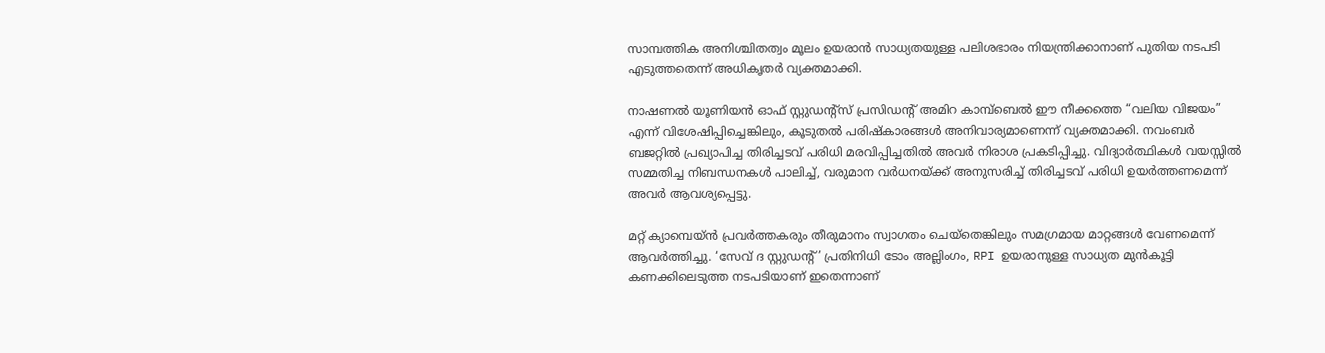സാമ്പത്തിക അനിശ്ചിതത്വം മൂലം ഉയരാൻ സാധ്യതയുള്ള പലിശഭാരം നിയന്ത്രിക്കാനാണ് പുതിയ നടപടി എടുത്തതെന്ന് അധികൃതർ വ്യക്തമാക്കി.

നാഷണൽ യൂണിയൻ ഓഫ് സ്റ്റുഡന്റ്സ് പ്രസിഡന്റ് അമിറ കാമ്പ്ബെൽ ഈ നീക്കത്തെ “വലിയ വിജയം” എന്ന് വിശേഷിപ്പിച്ചെങ്കിലും, കൂടുതൽ പരിഷ്കാരങ്ങൾ അനിവാര്യമാണെന്ന് വ്യക്തമാക്കി. നവംബർ ബജറ്റിൽ പ്രഖ്യാപിച്ച തിരിച്ചടവ് പരിധി മരവിപ്പിച്ചതിൽ അവർ നിരാശ പ്രകടിപ്പിച്ചു. വിദ്യാർത്ഥികൾ വയസ്സിൽ സമ്മതിച്ച നിബന്ധനകൾ പാലിച്ച്, വരുമാന വർധനയ്ക്ക് അനുസരിച്ച് തിരിച്ചടവ് പരിധി ഉയർത്തണമെന്ന് അവർ ആവശ്യപ്പെട്ടു.

മറ്റ് ക്യാമ്പെയ്ൻ പ്രവർത്തകരും തീരുമാനം സ്വാഗതം ചെയ്തെങ്കിലും സമഗ്രമായ മാറ്റങ്ങൾ വേണമെന്ന് ആവർത്തിച്ചു. ‘സേവ് ദ സ്റ്റുഡന്റ്’ പ്രതിനിധി ടോം അല്ലിംഗം, RPI ഉയരാനുള്ള സാധ്യത മുൻകൂട്ടി കണക്കിലെടുത്ത നടപടിയാണ് ഇതെന്നാണ്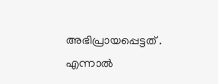അഭിപ്രായപ്പെട്ടത് . എന്നാൽ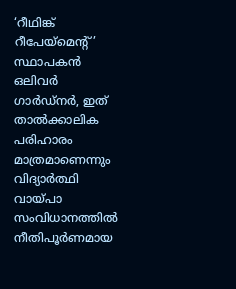‘റീഥിങ്ക് റീപേയ്മെന്റ്’ സ്ഥാപകൻ ഒലിവർ ഗാർഡ്നർ, ഇത് താൽക്കാലിക പരിഹാരം മാത്രമാണെന്നും വിദ്യാർത്ഥി വായ്പാ സംവിധാനത്തിൽ നീതിപൂർണമായ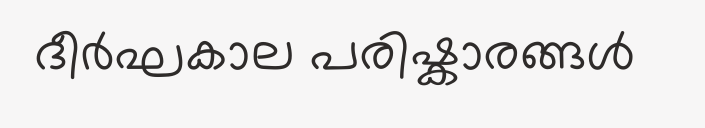ദീർഘകാല പരിഷ്കാരങ്ങൾ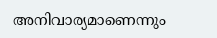അനിവാര്യമാണെന്നും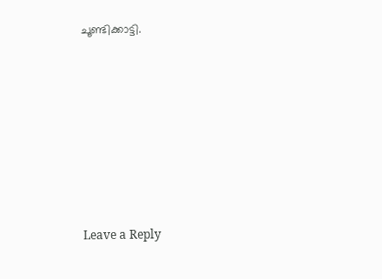ചൂണ്ടിക്കാട്ടി.











Leave a Reply